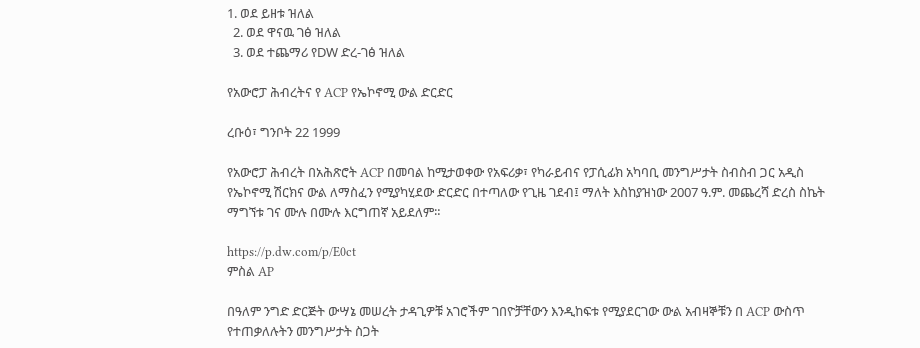1. ወደ ይዘቱ ዝለል
  2. ወደ ዋናዉ ገፅ ዝለል
  3. ወደ ተጨማሪ የDW ድረ-ገፅ ዝለል

የአውሮፓ ሕብረትና የ ACP የኤኮኖሚ ውል ድርድር

ረቡዕ፣ ግንቦት 22 1999

የአውሮፓ ሕብረት በአሕጽሮት ACP በመባል ከሚታወቀው የአፍሪቃ፣ የካራይብና የፓሲፊክ አካባቢ መንግሥታት ስብስብ ጋር አዲስ የኤኮኖሚ ሽርክና ውል ለማስፈን የሚያካሂደው ድርድር በተጣለው የጊዜ ገደብ፤ ማለት እስከያዝነው 2007 ዓ.ም. መጨረሻ ድረስ ስኬት ማግኘቱ ገና ሙሉ በሙሉ እርግጠኛ አይደለም።

https://p.dw.com/p/E0ct
ምስል AP

በዓለም ንግድ ድርጅት ውሣኔ መሠረት ታዳጊዎቹ አገሮችም ገበዮቻቸውን እንዲከፍቱ የሚያደርገው ውል አብዛኞቹን በ ACP ውስጥ የተጠቃለሉትን መንግሥታት ስጋት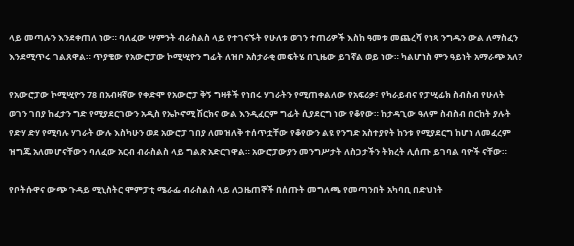ላይ መጣሉን እንደቀጠለ ነው። ባለፈው ሣምንት ብራስልስ ላይ የተገናኙት የሁለቱ ወገን ተጠሪዎች እስከ ዓመቱ መጨረሻ የነጻ ንግዱን ውል ለማስፈን እንደሚጥሩ ገልጸዋል። ጥያቄው የአውሮፓው ኮሚሢዮን ግፊት ለዝቦ አስታራቂ መፍትሄ በጊዜው ይገኛል ወይ ነው። ካልሆነስ ምን ዓይነት አማራጭ አለ?

የአውሮፓው ኮሚሢዮን 78 በአብዛኛው የቀድሞ የአውሮፓ ቅኝ ግዛቶች የነበሩ ሃገራትን የሚጠቀልለው የአፍሪቃ፣ የካራይብና የፓሢፊክ ስብስብ የሁለት ወገን ገበያ ከፈታን ግድ የሚያደርገውን አዲስ የኤኮኖሚ ሽርክና ውል እንዲፈርም ግፊት ሲያደርግ ነው የቆየው። ከታዳጊው ዓለም ስብስብ በርከት ያሉት የድሃ ድሃ የሚባሉ ሃገራት ውሉ እስካሁን ወደ አውሮፓ ገበያ ለመዝለቅ ተሰጥቷቸው የቆየውን ልዩ የንግድ አስተያየት ከንቱ የሚያደርግ ከሆነ ለመፈረም ዝግጁ አለመሆናቸውን ባለፈው አርብ ብራስልስ ላይ ግልጽ አድርገዋል። አውሮፓውያን መንግሥታት ለስጋታችን ትክረት ሊሰጡ ይገባል ባዮች ናቸው።

የቦትሱዋና ውጭ ጉዳይ ሚኒስትር ሞምፓቲ ሜራፌ ብራስልስ ላይ ለጋዜጠኞች በሰጡት መግለጫ የመጣንበት አካባቢ በድህነት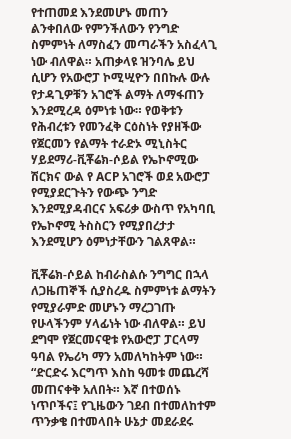የተጠመደ እንደመሆኑ መጠን ልንቀበለው የምንችለውን የንግድ ስምምነት ለማስፈን መጣራችን አስፈላጊ ነው ብለዋል። አጠቃላዩ ዝንባሌ ይህ ሲሆን የአውሮፓ ኮሚሢዮን በበኩሉ ውሉ የታዳጊዎቹን አገሮች ልማት ለማፋጠን እንደሚረዳ ዕምነቱ ነው። የወቅቱን የሕብረቱን የመንፈቅ ርዕስነት የያዘችው የጀርመን የልማት ተራድኦ ሚኒስትር ሃይደማሪ-ቪቾሬክ-ሶይል የኤኮኖሚው ሽርክና ውል የ ACP አገሮች ወደ አውሮፓ የሚያደርጉትን የውጭ ንግድ እንደሚያዳብርና አፍሪቃ ውስጥ የአካባቢ የኤኮኖሚ ትስስርን የሚያበረታታ እንደሚሆን ዕምነታቸውን ገልጸዋል።

ቪቾሬክ-ሶይል ከብራስልሱ ንግግር በኋላ ለጋዜጠኞች ሲያስረዱ ስምምነቱ ልማትን የሚያራምድ መሆኑን ማረጋገጡ የሁላችንም ሃላፊነት ነው ብለዋል። ይህ ደግሞ የጀርመናዊቱ የአውሮፓ ፓርላማ ዓባል የኤሪካ ማን አመለካከትም ነው። “ድርድሩ እርግጥ እስከ ዓመቱ መጨረሻ መጠናቀቅ አለበት። እኛ በተወሰኑ ነጥቦችና፤ የጊዜውን ገደብ በተመለከተም ጥንቃቄ በተመላበት ሁኔታ መደራደሩ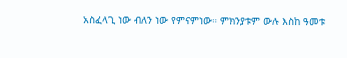አስፈላጊ ነው ብለን ነው የምናምነው። ምክንያቱም ውሉ እስከ ዓመቱ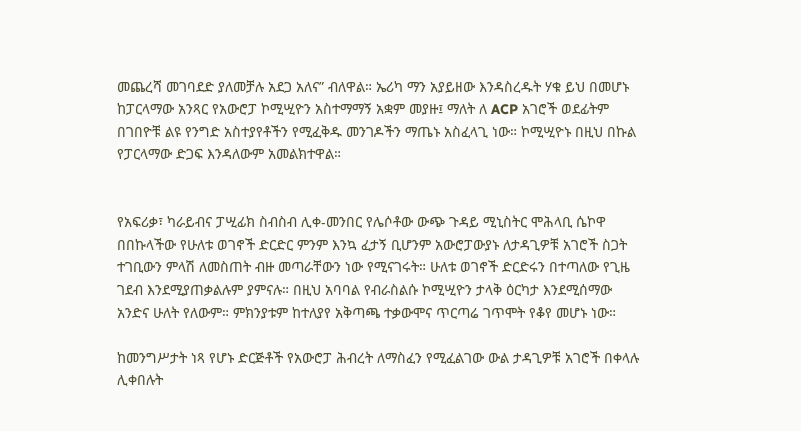መጨረሻ መገባደድ ያለመቻሉ አደጋ አለና” ብለዋል። ኤሪካ ማን አያይዘው እንዳስረዱት ሃቁ ይህ በመሆኑ ከፓርላማው አንጻር የአውሮፓ ኮሚሢዮን አስተማማኝ አቋም መያዙ፤ ማለት ለ ACP አገሮች ወደፊትም በገበዮቹ ልዩ የንግድ አስተያየቶችን የሚፈቅዱ መንገዶችን ማጤኑ አስፈላጊ ነው። ኮሚሢዮኑ በዚህ በኩል የፓርላማው ድጋፍ እንዳለውም አመልክተዋል።


የአፍሪቃ፣ ካራይብና ፓሢፊክ ስብስብ ሊቀ-መንበር የሌሶቶው ውጭ ጉዳይ ሚኒስትር ሞሕላቢ ሴኮዋ በበኩላችው የሁለቱ ወገኖች ድርድር ምንም እንኳ ፈታኝ ቢሆንም አውሮፓውያኑ ለታዳጊዎቹ አገሮች ስጋት ተገቢውን ምላሽ ለመስጠት ብዙ መጣራቸውን ነው የሚናገሩት። ሁለቱ ወገኖች ድርድሩን በተጣለው የጊዜ ገደብ እንደሚያጠቃልሉም ያምናሉ። በዚህ አባባል የብራስልሱ ኮሚሢዮን ታላቅ ዕርካታ እንደሚሰማው አንድና ሁለት የለውም። ምክንያቱም ከተለያየ አቅጣጫ ተቃውሞና ጥርጣሬ ገጥሞት የቆየ መሆኑ ነው።

ከመንግሥታት ነጻ የሆኑ ድርጅቶች የአውሮፓ ሕብረት ለማስፈን የሚፈልገው ውል ታዳጊዎቹ አገሮች በቀላሉ ሊቀበሉት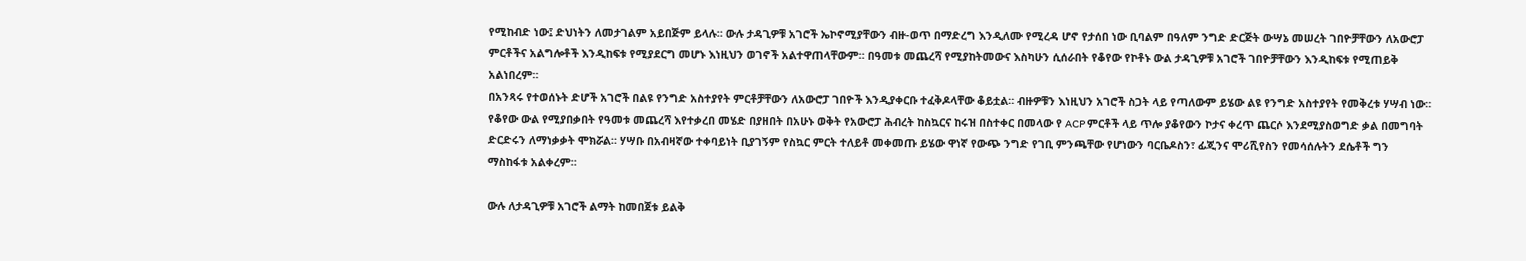የሚከብድ ነው፤ ድህነትን ለመታገልም አይበጅም ይላሉ። ውሉ ታዳጊዎቹ አገሮች ኤኮኖሚያቸውን ብዙ-ወጥ በማድረግ እንዲለሙ የሚረዳ ሆኖ የታሰበ ነው ቢባልም በዓለም ንግድ ድርጅት ውሣኔ መሠረት ገበዮቻቸውን ለአውሮፓ ምርቶችና አልግሎቶች እንዲከፍቱ የሚያደርግ መሆኑ እነዚህን ወገኖች አልተዋጠላቸውም። በዓመቱ መጨረሻ የሚያከትመውና እስካሁን ሲሰራበት የቆየው የኮቶኑ ውል ታዳጊዎቹ አገሮች ገበዮቻቸውን እንዲከፍቱ የሚጠይቅ አልነበረም።
በአንጻሩ የተወሰኑት ድሆች አገሮች በልዩ የንግድ አስተያየት ምርቶቻቸውን ለአውሮፓ ገበዮች እንዲያቀርቡ ተፈቅዶላቸው ቆይቷል። ብዙዎቹን እነዚህን አገሮች ስጋት ላይ የጣለውም ይሄው ልዩ የንግድ አስተያየት የመቅረቱ ሃሣብ ነው። የቆየው ውል የሚያበቃበት የዓመቱ መጨረሻ እየተቃረበ መሄድ በያዘበት በአሁኑ ወቅት የአውሮፓ ሕብረት ከስኳርና ከሩዝ በስተቀር በመላው የ ACP ምርቶች ላይ ጥሎ ያቆየውን ኮታና ቀረጥ ጨርሶ እንደሚያስወግድ ቃል በመግባት ድርድሩን ለማነቃቃት ሞክሯል። ሃሣቡ በአብዛኛው ተቀባይነት ቢያገኝም የስኳር ምርት ተለይቶ መቀመጡ ይሄው ዋነኛ የውጭ ንግድ የገቢ ምንጫቸው የሆነውን ባርቤዶስን፣ ፊጂንና ሞሪሺየስን የመሳሰሉትን ደሴቶች ግን ማስከፋቱ አልቀረም።

ውሉ ለታዳጊዎቹ አገሮች ልማት ከመበጀቱ ይልቅ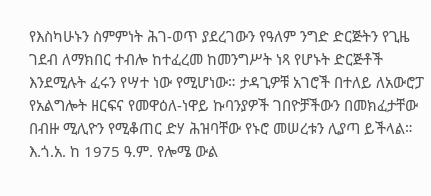የእስካሁኑን ስምምነት ሕገ-ወጥ ያደረገውን የዓለም ንግድ ድርጅትን የጊዜ ገደብ ለማክበር ተብሎ ከተፈረመ ከመንግሥት ነጻ የሆኑት ድርጅቶች እንደሚሉት ፈሩን የሣተ ነው የሚሆነው። ታዳጊዎቹ አገሮች በተለይ ለአውሮፓ የአልግሎት ዘርፍና የመዋዕለ-ነዋይ ኩባንያዎች ገበዮቻችውን በመክፈታቸው በብዙ ሚሊዮን የሚቆጠር ድሃ ሕዝባቸው የኑሮ መሠረቱን ሊያጣ ይችላል። እ.ጎ.አ. ከ 1975 ዓ.ም. የሎሜ ውል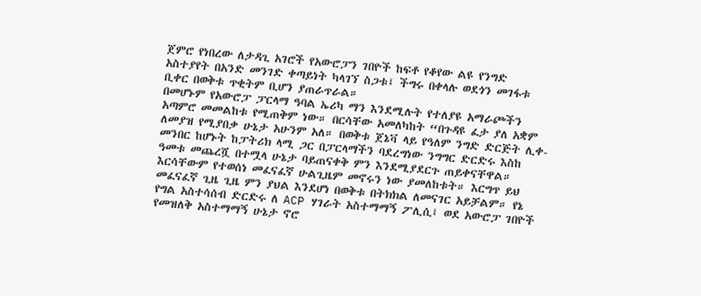ጀምሮ የነበረው ለታዳጊ አገሮች የአውሮፓን ገበዮች ከፍቶ የቆየው ልዩ የንግድ አስተያየት በአንድ መንገድ ቀጣይነት ካላገኘ ስጋቱ፤ ችግሩ በቀላሉ ወደጎን መገፋቱ ቢቀር በወቅቱ ጥቂትም ቢሆን ያጠራጥራል።
በመሆኑም የአውሮፓ ፓርላማ ዓባል ኤሪካ ማን እንደሚሉት የተለያዩ አማራጮችን አጣምሮ መመልከቱ የሚጠቅም ነው። በርሳቸው አመለካከት “በጉዳዩ ፈታ ያለ አቋም ለመያዝ የሚያበቃ ሁኔታ አሁንም አለ። በወቅቱ ጀኔቫ ላይ የዓለም ንግድ ድርጅት ሊቀ-መንበር ከሆኑት ከፓትሪክ ላሚ ጋር በፓርላማችን ባደረግነው ንግግር ድርድሩ እስከ ዓመቱ መጨረሿ በተሟላ ሁኔታ ባይጠናቀቅ ምን እንደሚያደርጉ ጠይቀናቸዋል። እርሳቸውም የተወሰነ መፈናፈኛ ሁልጊዜም መኖሩን ነው ያመለከቱት። እርግጥ ይህ መፈናፈኛ ጊዜ ጊዜ ምን ያህል እንደሆነ በወቅቱ በትክክል ለመናገር አይቻልም። የኔ የግል አስተሳሰብ ድርድሩ ለ ACP ሃገራት አስተማማኝ ፖሊሲ፤ ወደ አውሮፓ ገበዮች የመዝለቅ አስተማማኝ ሁኔታ ኖሮ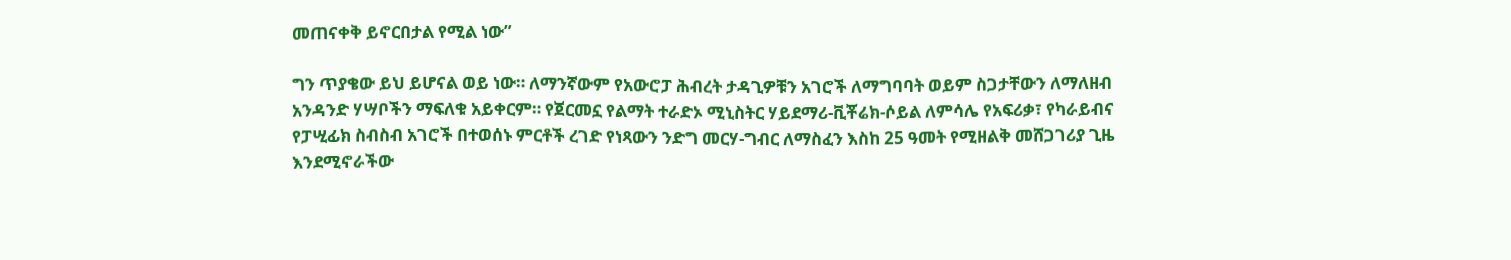መጠናቀቅ ይኖርበታል የሚል ነው”

ግን ጥያቄው ይህ ይሆናል ወይ ነው። ለማንኛውም የአውሮፓ ሕብረት ታዳጊዎቹን አገሮች ለማግባባት ወይም ስጋታቸውን ለማለዘብ አንዳንድ ሃሣቦችን ማፍለቁ አይቀርም። የጀርመኗ የልማት ተራድኦ ሚኒስትር ሃይደማሪ-ቪቾሬክ-ሶይል ለምሳሌ የአፍሪቃ፣ የካራይብና የፓሢፊክ ስብስብ አገሮች በተወሰኑ ምርቶች ረገድ የነጻውን ንድግ መርሃ-ግብር ለማስፈን እስከ 25 ዓመት የሚዘልቅ መሸጋገሪያ ጊዜ እንደሚኖራችው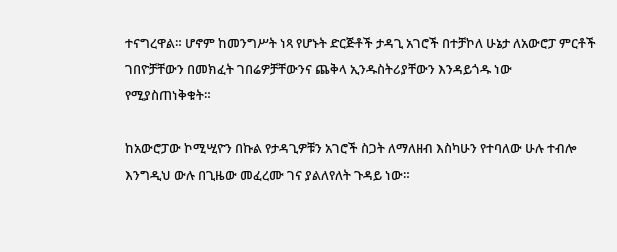ተናግረዋል። ሆኖም ከመንግሥት ነጻ የሆኑት ድርጅቶች ታዳጊ አገሮች በተቻኮለ ሁኔታ ለአውሮፓ ምርቶች ገበዮቻቸውን በመክፈት ገበሬዎቻቸውንና ጨቅላ ኢንዱስትሪያቸውን እንዳይጎዱ ነው የሚያስጠነቅቁት።

ከአውሮፓው ኮሚሢዮን በኩል የታዳጊዎቹን አገሮች ስጋት ለማለዘብ እስካሁን የተባለው ሁሉ ተብሎ እንግዲህ ውሉ በጊዜው መፈረሙ ገና ያልለየለት ጉዳይ ነው።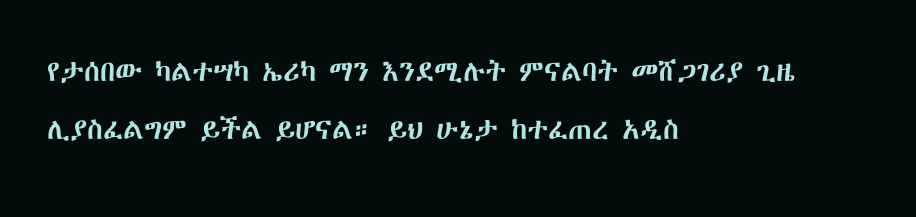የታሰበው ካልተሣካ ኤሪካ ማን እንደሚሉት ምናልባት መሸጋገሪያ ጊዜ ሊያስፈልግም ይችል ይሆናል። ይህ ሁኔታ ከተፈጠረ አዲስ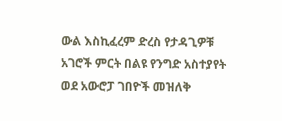ውል እስኪፈረም ድረስ የታዳጊዎቹ አገሮች ምርት በልዩ የንግድ አስተያየት ወደ አውሮፓ ገበዮች መዝለቅ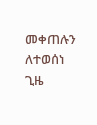መቀጠሉን ለተወሰነ ጊዜ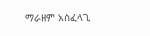ማራዘም አስፈላጊ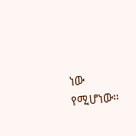ነው የሚሆነው።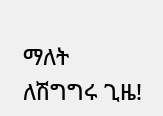ማለት ለሽግግሩ ጊዜ!